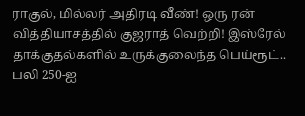ராகுல், மில்லர் அதிரடி வீண்! ஒரு ரன் வித்தியாசத்தில் குஜராத் வெற்றி! இஸ்ரேல் தாக்குதல்களில் உருக்குலைந்த பெய்ரூட்.. பலி 250-ஐ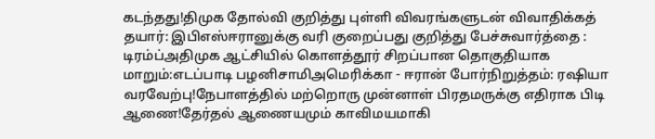கடந்தது!திமுக தோல்வி குறித்து புள்ளி விவரங்களுடன் விவாதிக்கத் தயார்: இபிஎஸ்ஈரானுக்கு வரி குறைப்பது குறித்து பேச்சுவார்த்தை : டிரம்ப்அதிமுக ஆட்சியில் கொளத்தூர் சிறப்பான தொகுதியாக மாறும்:எடப்பாடி பழனிசாமிஅமெரிக்கா - ஈரான் போர்நிறுத்தம்: ரஷியா வரவேற்பு!நேபாளத்தில் மற்றொரு முன்னாள் பிரதமருக்கு எதிராக பிடி ஆணை!தேர்தல் ஆணையமும் காவிமயமாகி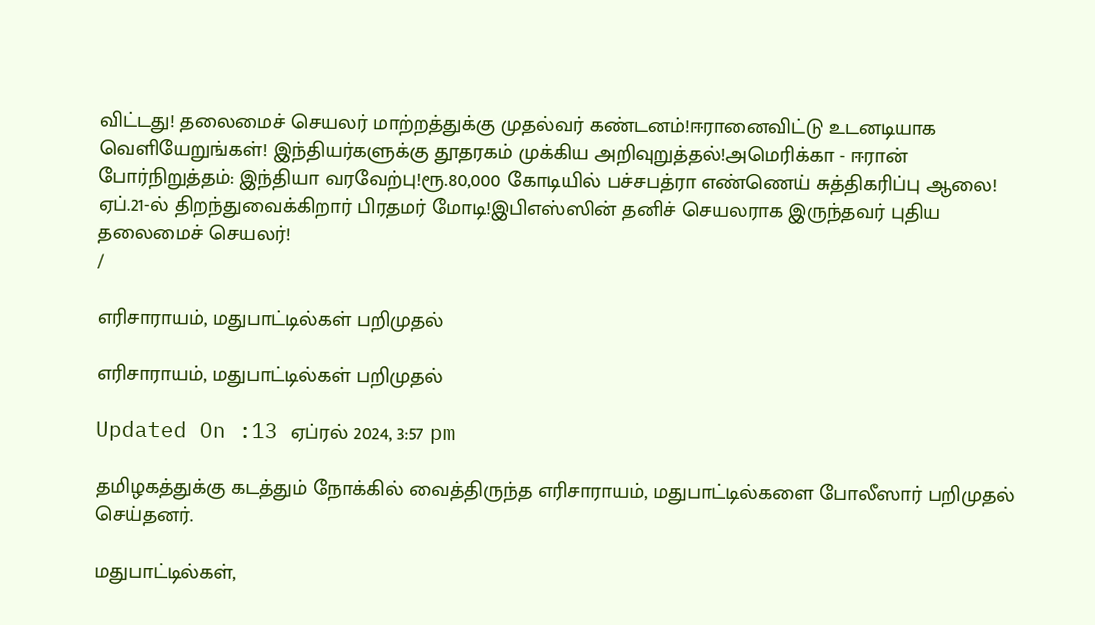விட்டது! தலைமைச் செயலர் மாற்றத்துக்கு முதல்வர் கண்டனம்!ஈரானைவிட்டு உடனடியாக வெளியேறுங்கள்! இந்தியர்களுக்கு தூதரகம் முக்கிய அறிவுறுத்தல்!அமெரிக்கா - ஈரான் போர்நிறுத்தம்: இந்தியா வரவேற்பு!ரூ.80,000 கோடியில் பச்சபத்ரா எண்ணெய் சுத்திகரிப்பு ஆலை! ஏப்.21-ல் திறந்துவைக்கிறார் பிரதமர் மோடி!இபிஎஸ்ஸின் தனிச் செயலராக இருந்தவர் புதிய தலைமைச் செயலர்!
/

எரிசாராயம், மதுபாட்டில்கள் பறிமுதல்

எரிசாராயம், மதுபாட்டில்கள் பறிமுதல்

Updated On :13 ஏப்ரல் 2024, 3:57 pm

தமிழகத்துக்கு கடத்தும் நோக்கில் வைத்திருந்த எரிசாராயம், மதுபாட்டில்களை போலீஸார் பறிமுதல் செய்தனர்.

மதுபாட்டில்கள்,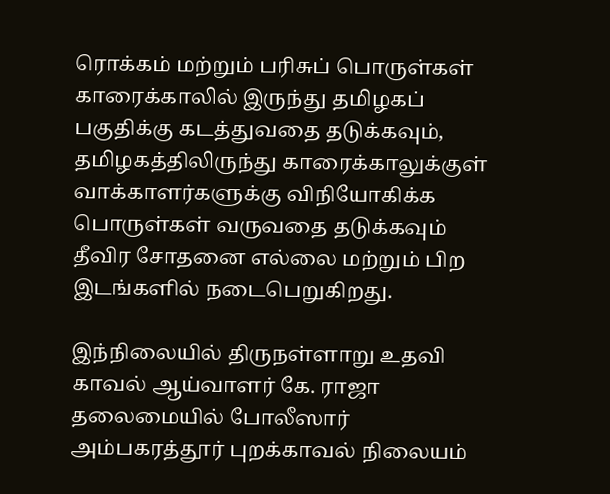ரொக்கம் மற்றும் பரிசுப் பொருள்கள் காரைக்காலில் இருந்து தமிழகப் பகுதிக்கு கடத்துவதை தடுக்கவும், தமிழகத்திலிருந்து காரைக்காலுக்குள் வாக்காளர்களுக்கு விநியோகிக்க பொருள்கள் வருவதை தடுக்கவும் தீவிர சோதனை எல்லை மற்றும் பிற இடங்களில் நடைபெறுகிறது.

இந்நிலையில் திருநள்ளாறு உதவி காவல் ஆய்வாளர் கே. ராஜா தலைமையில் போலீஸார் அம்பகரத்தூர் புறக்காவல் நிலையம்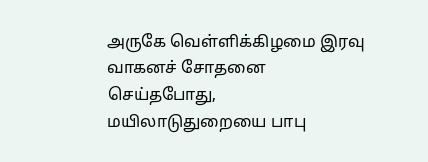அருகே வெள்ளிக்கிழமை இரவு வாகனச் சோதனை செய்தபோது, மயிலாடுதுறையை பாபு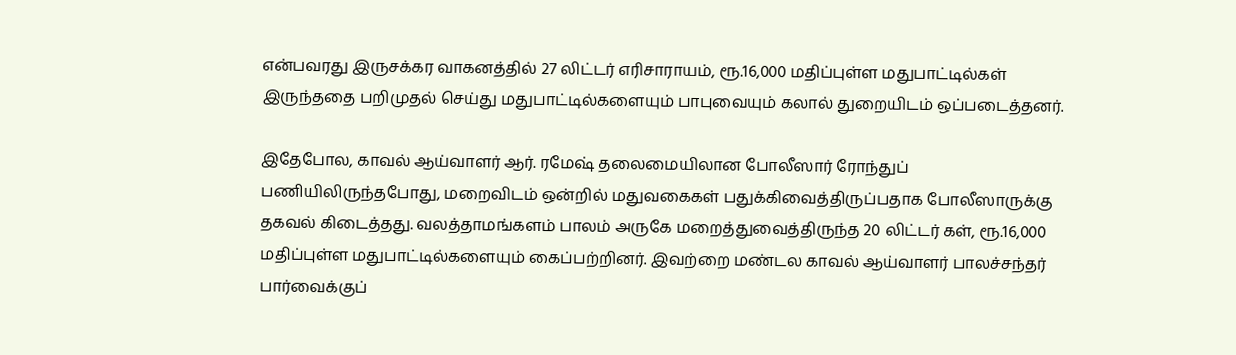என்பவரது இருசக்கர வாகனத்தில் 27 லிட்டர் எரிசாராயம், ரூ.16,000 மதிப்புள்ள மதுபாட்டில்கள் இருந்ததை பறிமுதல் செய்து மதுபாட்டில்களையும் பாபுவையும் கலால் துறையிடம் ஒப்படைத்தனர்.

இதேபோல, காவல் ஆய்வாளர் ஆர். ரமேஷ் தலைமையிலான போலீஸார் ரோந்துப் பணியிலிருந்தபோது, மறைவிடம் ஒன்றில் மதுவகைகள் பதுக்கிவைத்திருப்பதாக போலீஸாருக்கு தகவல் கிடைத்தது. வலத்தாமங்களம் பாலம் அருகே மறைத்துவைத்திருந்த 20 லிட்டர் கள், ரூ.16,000 மதிப்புள்ள மதுபாட்டில்களையும் கைப்பற்றினர். இவற்றை மண்டல காவல் ஆய்வாளர் பாலச்சந்தர் பார்வைக்குப்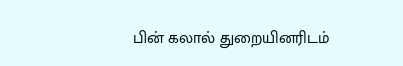பின் கலால் துறையினரிடம்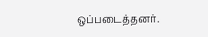ஒப்படைத்தனர்.